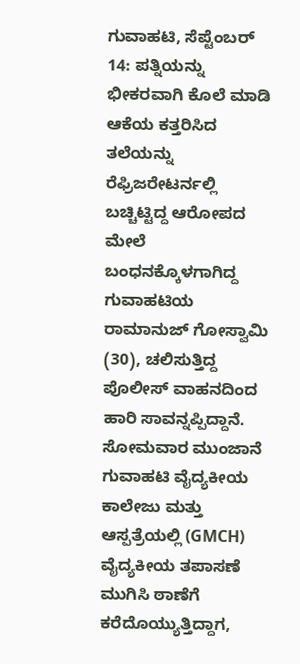ಗುವಾಹಟಿ, ಸೆಪ್ಟೆಂಬರ್ 14: ಪತ್ನಿಯನ್ನು ಭೀಕರವಾಗಿ ಕೊಲೆ ಮಾಡಿ ಆಕೆಯ ಕತ್ತರಿಸಿದ ತಲೆಯನ್ನು ರೆಫ್ರಿಜರೇಟರ್ನಲ್ಲಿ ಬಚ್ಚಿಟ್ಟಿದ್ದ ಆರೋಪದ ಮೇಲೆ ಬಂಧನಕ್ಕೊಳಗಾಗಿದ್ದ ಗುವಾಹಟಿಯ ರಾಮಾನುಜ್ ಗೋಸ್ವಾಮಿ (30), ಚಲಿಸುತ್ತಿದ್ದ ಪೊಲೀಸ್ ವಾಹನದಿಂದ ಹಾರಿ ಸಾವನ್ನಪ್ಪಿದ್ದಾನೆ. ಸೋಮವಾರ ಮುಂಜಾನೆ ಗುವಾಹಟಿ ವೈದ್ಯಕೀಯ ಕಾಲೇಜು ಮತ್ತು ಆಸ್ಪತ್ರೆಯಲ್ಲಿ (GMCH) ವೈದ್ಯಕೀಯ ತಪಾಸಣೆ ಮುಗಿಸಿ ಠಾಣೆಗೆ ಕರೆದೊಯ್ಯುತ್ತಿದ್ದಾಗ,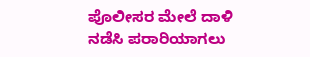ಪೊಲೀಸರ ಮೇಲೆ ದಾಳಿ ನಡೆಸಿ ಪರಾರಿಯಾಗಲು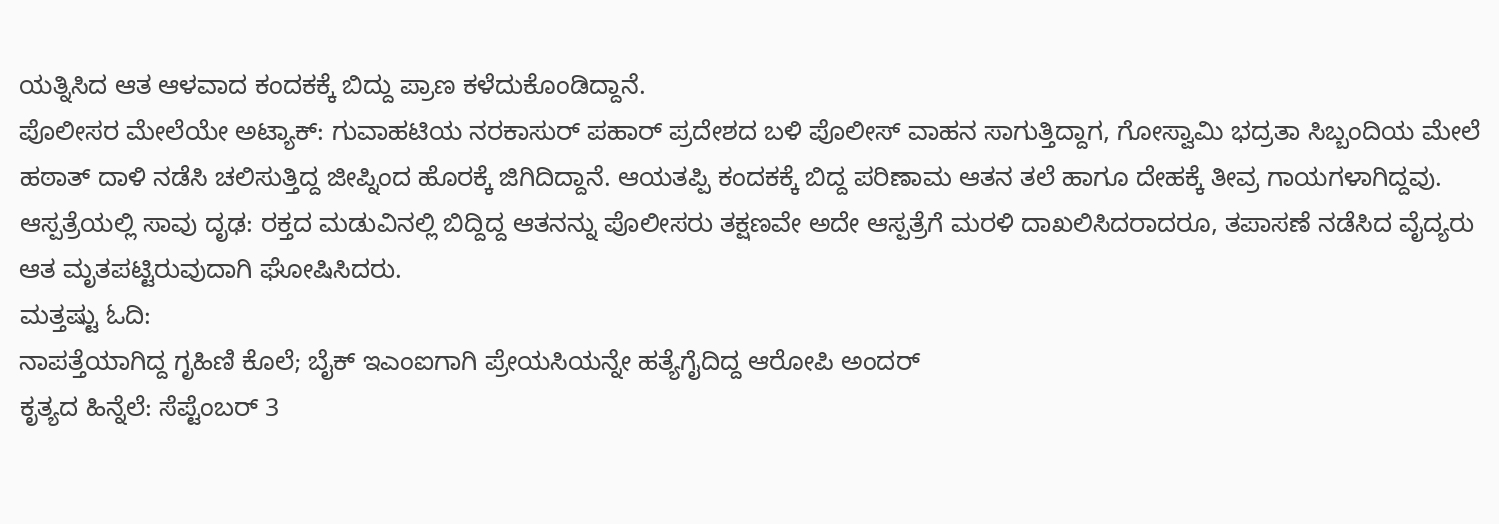ಯತ್ನಿಸಿದ ಆತ ಆಳವಾದ ಕಂದಕಕ್ಕೆ ಬಿದ್ದು ಪ್ರಾಣ ಕಳೆದುಕೊಂಡಿದ್ದಾನೆ.
ಪೊಲೀಸರ ಮೇಲೆಯೇ ಅಟ್ಯಾಕ್: ಗುವಾಹಟಿಯ ನರಕಾಸುರ್ ಪಹಾರ್ ಪ್ರದೇಶದ ಬಳಿ ಪೊಲೀಸ್ ವಾಹನ ಸಾಗುತ್ತಿದ್ದಾಗ, ಗೋಸ್ವಾಮಿ ಭದ್ರತಾ ಸಿಬ್ಬಂದಿಯ ಮೇಲೆ ಹಠಾತ್ ದಾಳಿ ನಡೆಸಿ ಚಲಿಸುತ್ತಿದ್ದ ಜೀಪ್ನಿಂದ ಹೊರಕ್ಕೆ ಜಿಗಿದಿದ್ದಾನೆ. ಆಯತಪ್ಪಿ ಕಂದಕಕ್ಕೆ ಬಿದ್ದ ಪರಿಣಾಮ ಆತನ ತಲೆ ಹಾಗೂ ದೇಹಕ್ಕೆ ತೀವ್ರ ಗಾಯಗಳಾಗಿದ್ದವು.
ಆಸ್ಪತ್ರೆಯಲ್ಲಿ ಸಾವು ದೃಢ: ರಕ್ತದ ಮಡುವಿನಲ್ಲಿ ಬಿದ್ದಿದ್ದ ಆತನನ್ನು ಪೊಲೀಸರು ತಕ್ಷಣವೇ ಅದೇ ಆಸ್ಪತ್ರೆಗೆ ಮರಳಿ ದಾಖಲಿಸಿದರಾದರೂ, ತಪಾಸಣೆ ನಡೆಸಿದ ವೈದ್ಯರು ಆತ ಮೃತಪಟ್ಟಿರುವುದಾಗಿ ಘೋಷಿಸಿದರು.
ಮತ್ತಷ್ಟು ಓದಿ:
ನಾಪತ್ತೆಯಾಗಿದ್ದ ಗೃಹಿಣಿ ಕೊಲೆ; ಬೈಕ್ ಇಎಂಐಗಾಗಿ ಪ್ರೇಯಸಿಯನ್ನೇ ಹತ್ಯೆಗೈದಿದ್ದ ಆರೋಪಿ ಅಂದರ್
ಕೃತ್ಯದ ಹಿನ್ನೆಲೆ: ಸೆಪ್ಟೆಂಬರ್ 3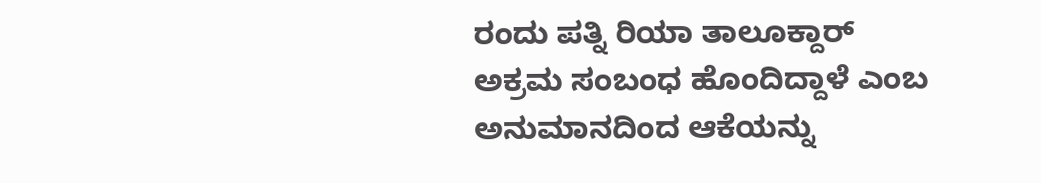ರಂದು ಪತ್ನಿ ರಿಯಾ ತಾಲೂಕ್ದಾರ್ ಅಕ್ರಮ ಸಂಬಂಧ ಹೊಂದಿದ್ದಾಳೆ ಎಂಬ ಅನುಮಾನದಿಂದ ಆಕೆಯನ್ನು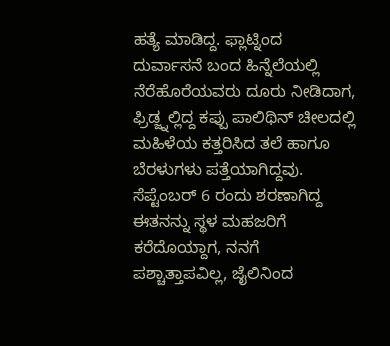ಹತ್ಯೆ ಮಾಡಿದ್ದ. ಫ್ಲಾಟ್ನಿಂದ ದುರ್ವಾಸನೆ ಬಂದ ಹಿನ್ನೆಲೆಯಲ್ಲಿ ನೆರೆಹೊರೆಯವರು ದೂರು ನೀಡಿದಾಗ, ಫ್ರಿಡ್ಜ್ನಲ್ಲಿದ್ದ ಕಪ್ಪು ಪಾಲಿಥಿನ್ ಚೀಲದಲ್ಲಿ ಮಹಿಳೆಯ ಕತ್ತರಿಸಿದ ತಲೆ ಹಾಗೂ ಬೆರಳುಗಳು ಪತ್ತೆಯಾಗಿದ್ದವು. ಸೆಪ್ಟೆಂಬರ್ 6 ರಂದು ಶರಣಾಗಿದ್ದ ಈತನನ್ನು ಸ್ಥಳ ಮಹಜರಿಗೆ ಕರೆದೊಯ್ದಾಗ, ನನಗೆ ಪಶ್ಚಾತ್ತಾಪವಿಲ್ಲ, ಜೈಲಿನಿಂದ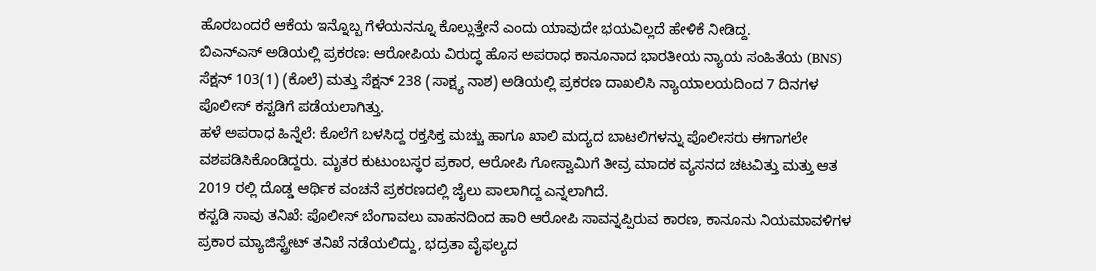ಹೊರಬಂದರೆ ಆಕೆಯ ಇನ್ನೊಬ್ಬ ಗೆಳೆಯನನ್ನೂ ಕೊಲ್ಲುತ್ತೇನೆ ಎಂದು ಯಾವುದೇ ಭಯವಿಲ್ಲದೆ ಹೇಳಿಕೆ ನೀಡಿದ್ದ.
ಬಿಎನ್ಎಸ್ ಅಡಿಯಲ್ಲಿ ಪ್ರಕರಣ: ಆರೋಪಿಯ ವಿರುದ್ಧ ಹೊಸ ಅಪರಾಧ ಕಾನೂನಾದ ಭಾರತೀಯ ನ್ಯಾಯ ಸಂಹಿತೆಯ (BNS) ಸೆಕ್ಷನ್ 103(1) (ಕೊಲೆ) ಮತ್ತು ಸೆಕ್ಷನ್ 238 (ಸಾಕ್ಷ್ಯ ನಾಶ) ಅಡಿಯಲ್ಲಿ ಪ್ರಕರಣ ದಾಖಲಿಸಿ ನ್ಯಾಯಾಲಯದಿಂದ 7 ದಿನಗಳ ಪೊಲೀಸ್ ಕಸ್ಟಡಿಗೆ ಪಡೆಯಲಾಗಿತ್ತು.
ಹಳೆ ಅಪರಾಧ ಹಿನ್ನೆಲೆ: ಕೊಲೆಗೆ ಬಳಸಿದ್ದ ರಕ್ತಸಿಕ್ತ ಮಚ್ಚು ಹಾಗೂ ಖಾಲಿ ಮದ್ಯದ ಬಾಟಲಿಗಳನ್ನು ಪೊಲೀಸರು ಈಗಾಗಲೇ ವಶಪಡಿಸಿಕೊಂಡಿದ್ದರು. ಮೃತರ ಕುಟುಂಬಸ್ಥರ ಪ್ರಕಾರ, ಆರೋಪಿ ಗೋಸ್ವಾಮಿಗೆ ತೀವ್ರ ಮಾದಕ ವ್ಯಸನದ ಚಟವಿತ್ತು ಮತ್ತು ಆತ 2019 ರಲ್ಲಿ ದೊಡ್ಡ ಆರ್ಥಿಕ ವಂಚನೆ ಪ್ರಕರಣದಲ್ಲಿ ಜೈಲು ಪಾಲಾಗಿದ್ದ ಎನ್ನಲಾಗಿದೆ.
ಕಸ್ಟಡಿ ಸಾವು ತನಿಖೆ: ಪೊಲೀಸ್ ಬೆಂಗಾವಲು ವಾಹನದಿಂದ ಹಾರಿ ಆರೋಪಿ ಸಾವನ್ನಪ್ಪಿರುವ ಕಾರಣ, ಕಾನೂನು ನಿಯಮಾವಳಿಗಳ ಪ್ರಕಾರ ಮ್ಯಾಜಿಸ್ಟ್ರೇಟ್ ತನಿಖೆ ನಡೆಯಲಿದ್ದು, ಭದ್ರತಾ ವೈಫಲ್ಯದ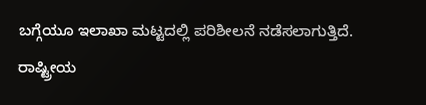ಬಗ್ಗೆಯೂ ಇಲಾಖಾ ಮಟ್ಟದಲ್ಲಿ ಪರಿಶೀಲನೆ ನಡೆಸಲಾಗುತ್ತಿದೆ.
ರಾಷ್ಟ್ರೀಯ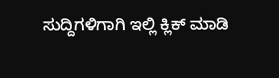ಸುದ್ದಿಗಳಿಗಾಗಿ ಇಲ್ಲಿ ಕ್ಲಿಕ್ ಮಾಡಿ